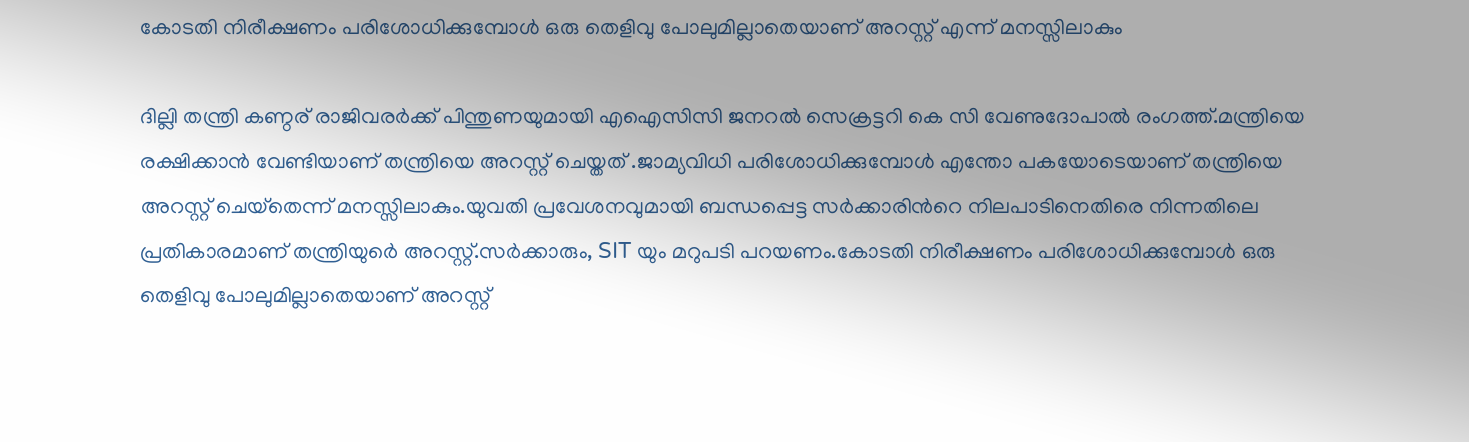കോടതി നിരീക്ഷണം പരിശോധിക്കുമ്പോൾ ഒരു തെളിവു പോലുമില്ലാതെയാണ് അറസ്റ്റ് എന്ന് മനസ്സിലാകും

ദില്ലി തന്ത്രി കണ്ഠര് രാജിവരര്‍ക്ക് പിന്തുണയുമായി എഐസിസി ജനറല്‍ സെക്രട്ടറി കെ സി വേണുദോപാല്‍ രംഗത്ത്.മന്ത്രിയെ രക്ഷിക്കാൻ വേണ്ടിയാണ് തന്ത്രിയെ അറസ്റ്റ് ചെയ്തത് .ജാമ്യവിധി പരിശോധിക്കുമ്പോൾ എന്തോ പകയോടെയാണ് തന്ത്രിയെ അറസ്റ്റ് ചെയ്‌തെന്ന് മനസ്സിലാകും.യുവതി പ്രവേശനവുമായി ബന്ധപ്പെട്ട സർക്കാരിന്‍റെ നിലപാടിനെതിരെ നിന്നതിലെ പ്രതികാരമാണ് തന്ത്രിയുർെ അറസ്റ്റ്.സർക്കാരും, SIT യും മറുപടി പറയണം.കോടതി നിരീക്ഷണം പരിശോധിക്കുമ്പോൾ ഒരു തെളിവു പോലുമില്ലാതെയാണ് അറസ്റ്റ്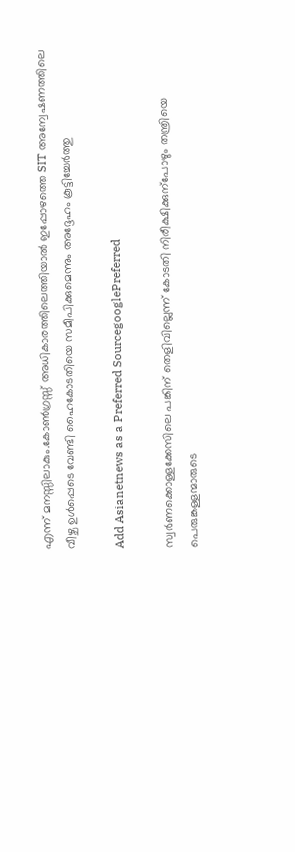എന്ന് മനസ്സിലാകും.കോൺഗ്രസ്സ് അധികാരത്തിലെത്തിയാൽ ഇപ്പോഴത്തെ SIT അന്വേഷണത്തിലെ വീഴ്ച ഉൾപ്പെടെ വേണ്ടി ഹൈകോടതിയെ സമീപിക്കുമെന്നും അദ്ദേഹം കൂട്ടിച്ചേര്‍ത്തു

Add Asianetnews as a Preferred SourcegooglePreferred

സ്വര്‍ണക്കൊള്ളക്കേസിലെ പങ്കിന് തെളിവില്ലെന്ന് കോടതി നിരീക്ഷിക്കുന്പോഴും തന്ത്രിയെ പെരുങ്കള്ളന്മാരുടെ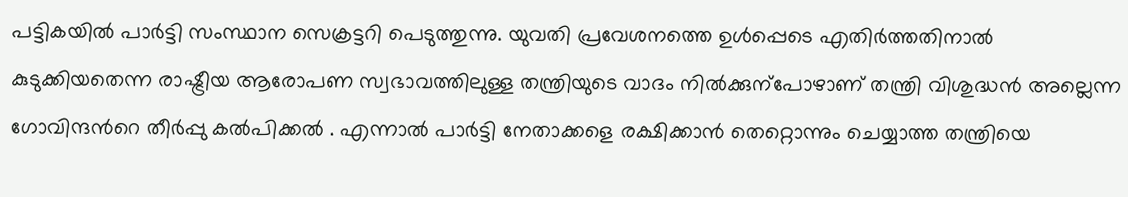പട്ടികയിൽ പാര്‍ട്ടി സംസ്ഥാന സെക്രട്ടറി പെടുത്തുന്നു. യുവതി പ്രവേശനത്തെ ഉള്‍പ്പെടെ എതിര്‍ത്തതിനാൽ കുടുക്കിയതെന്ന രാഷ്ട്രീയ ആരോപണ സ്വഭാവത്തിലുള്ള തന്ത്രിയുടെ വാദം നിൽക്കുന്പോഴാണ് തന്ത്രി വിശുദ്ധൻ അല്ലെന്ന ഗോവിന്ദന്‍റെ തീര്‍പ്പു കൽപിക്കൽ . എന്നാൽ പാര്‍ട്ടി നേതാക്കളെ രക്ഷിക്കാൻ തെറ്റൊന്നും ചെയ്യാത്ത തന്ത്രിയെ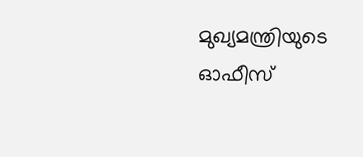മുഖ്യമന്ത്രിയുടെ ഓഫീസ്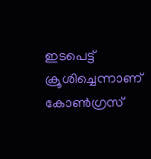ഇടപെട്ട് ക്രൂശിച്ചെന്നാണ് കോണ്‍ഗ്രസ്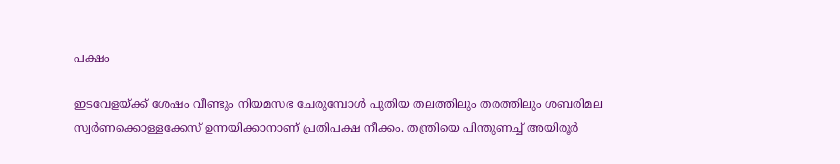പക്ഷം

ഇടവേളയ്ക്ക് ശേഷം വീണ്ടും നിയമസഭ ചേരുമ്പോൾ പുതിയ തലത്തിലും തരത്തിലും ശബരിമല സ്വര്‍ണക്കൊള്ളക്കേസ് ഉന്നയിക്കാനാണ് പ്രതിപക്ഷ നീക്കം. തന്ത്രിയെ പിന്തുണച്ച് അയിരൂര്‍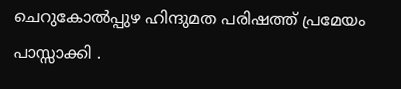ചെറുകോൽപ്പുഴ ഹിന്ദുമത പരിഷത്ത് പ്രമേയം പാസ്സാക്കി .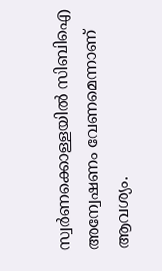സ്വര്‍ണക്കൊള്ളയിൽ സിബിഐ അന്വേഷണം വേണമെന്നാണ് ആവശ്യം.